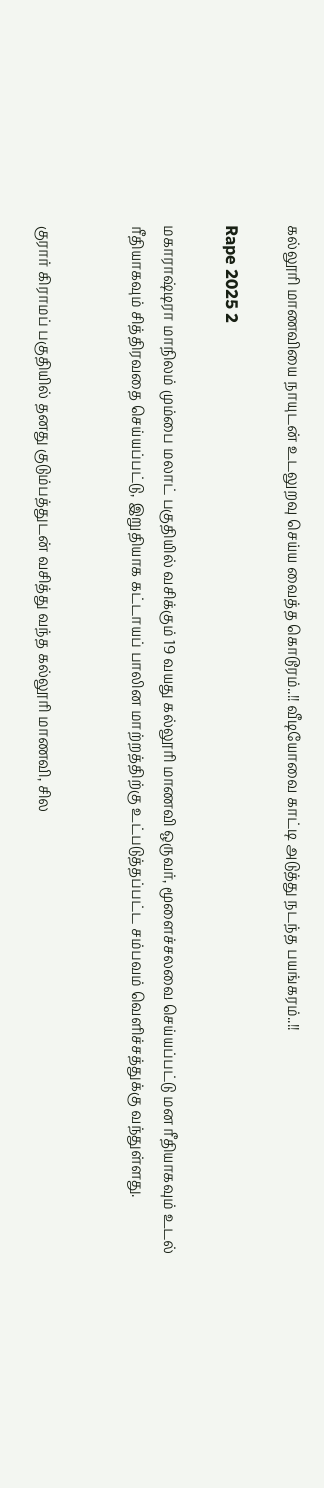கல்லூரி மாணவியை நாயுடன் உடலுறவு செய்ய வைத்த கொடூரம்..!! வீடியோவை காட்டி அடுத்து நடந்த பயங்கரம்..!!

Rape 2025 2

மகாராஷ்டிரா மாநிலம் மும்பை மலாட் பகுதியில் வசிக்கும் 19 வயது கல்லூரி மாணவி ஒருவர், மூளைச்சலவை செய்யப்பட்டு மன ரீதியாகவும் உடல் ரீதியாகவும் சித்திரவதை செய்யப்பட்டு, இறுதியாக கட்டாயப் பாலின மாற்றத்திற்கு உட்படுத்தப்பட்ட சம்பவம் வெளிச்சத்துக்கு வந்துள்ளது.


குரார் கிராமப் பகுதியில் தனது குடும்பத்துடன் வசித்து வந்த கல்லூரி மாணவி, சில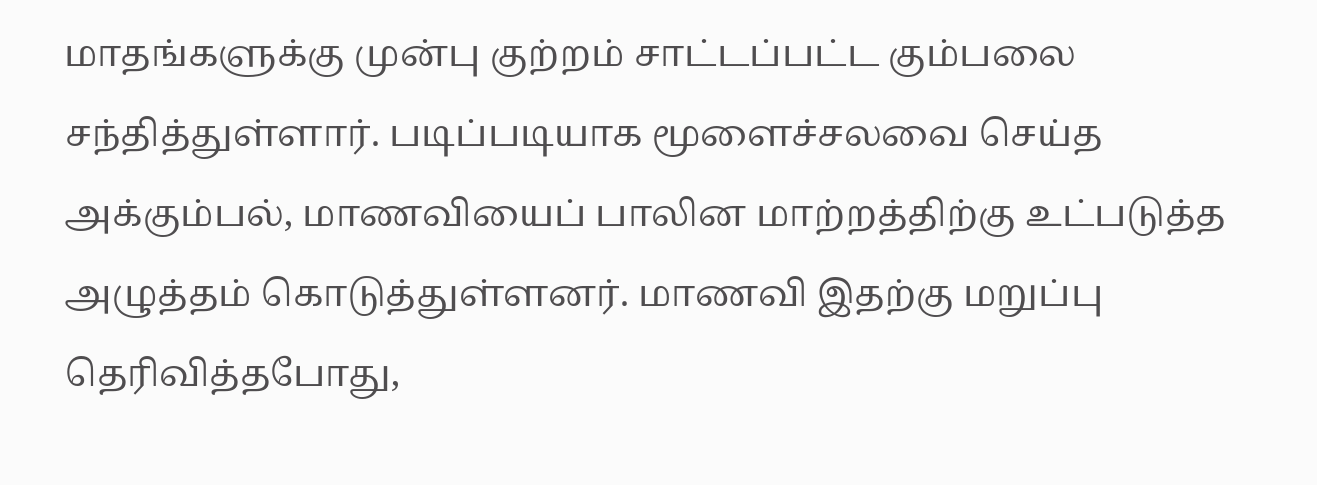மாதங்களுக்கு முன்பு குற்றம் சாட்டப்பட்ட கும்பலை சந்தித்துள்ளார். படிப்படியாக மூளைச்சலவை செய்த அக்கும்பல், மாணவியைப் பாலின மாற்றத்திற்கு உட்படுத்த அழுத்தம் கொடுத்துள்ளனர். மாணவி இதற்கு மறுப்பு தெரிவித்தபோது,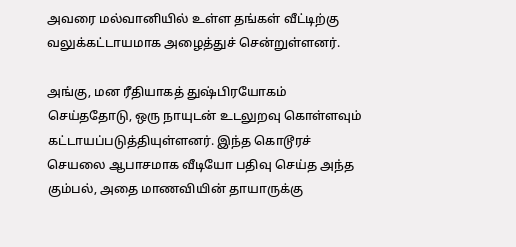அவரை மல்வானியில் உள்ள தங்கள் வீட்டிற்கு வலுக்கட்டாயமாக அழைத்துச் சென்றுள்ளனர்.

அங்கு, மன ரீதியாகத் துஷ்பிரயோகம் செய்ததோடு, ஒரு நாயுடன் உடலுறவு கொள்ளவும் கட்டாயப்படுத்தியுள்ளனர். இந்த கொடூரச் செயலை ஆபாசமாக வீடியோ பதிவு செய்த அந்த கும்பல், அதை மாணவியின் தாயாருக்கு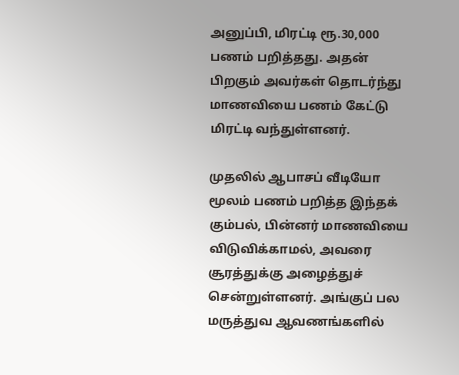அனுப்பி, மிரட்டி ரூ.30,000 பணம் பறித்தது. அதன் பிறகும் அவர்கள் தொடர்ந்து மாணவியை பணம் கேட்டு மிரட்டி வந்துள்ளனர்.

முதலில் ஆபாசப் வீடியோ மூலம் பணம் பறித்த இந்தக் கும்பல், பின்னர் மாணவியை விடுவிக்காமல், அவரை சூரத்துக்கு அழைத்துச் சென்றுள்ளனர். அங்குப் பல மருத்துவ ஆவணங்களில்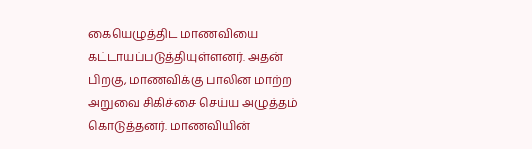கையெழுத்திட மாணவியை கட்டாயப்படுத்தியுள்ளனர். அதன் பிறகு, மாணவிக்கு பாலின மாற்ற அறுவை சிகிச்சை செய்ய அழுத்தம் கொடுத்தனர். மாணவியின்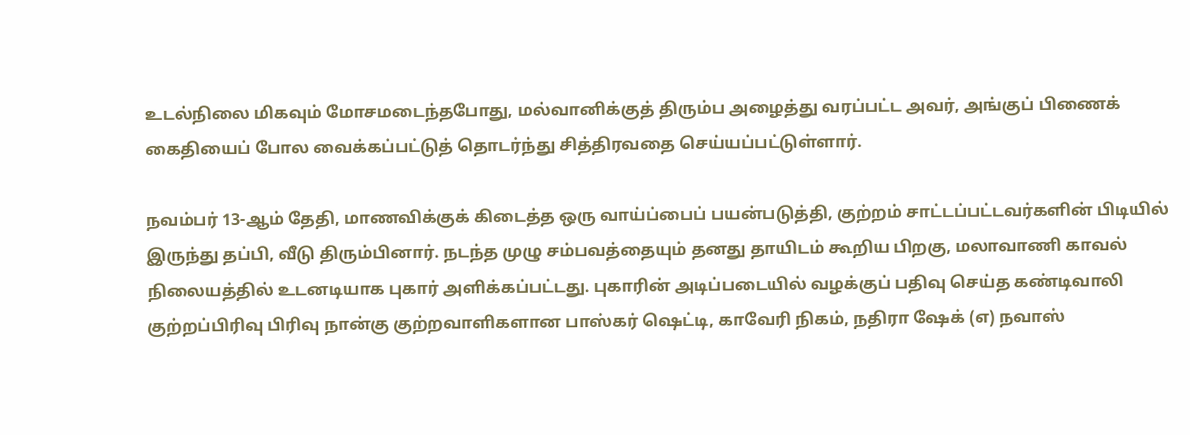உடல்நிலை மிகவும் மோசமடைந்தபோது, மல்வானிக்குத் திரும்ப அழைத்து வரப்பட்ட அவர், அங்குப் பிணைக் கைதியைப் போல வைக்கப்பட்டுத் தொடர்ந்து சித்திரவதை செய்யப்பட்டுள்ளார்.

நவம்பர் 13-ஆம் தேதி, மாணவிக்குக் கிடைத்த ஒரு வாய்ப்பைப் பயன்படுத்தி, குற்றம் சாட்டப்பட்டவர்களின் பிடியில் இருந்து தப்பி, வீடு திரும்பினார். நடந்த முழு சம்பவத்தையும் தனது தாயிடம் கூறிய பிறகு, மலாவாணி காவல் நிலையத்தில் உடனடியாக புகார் அளிக்கப்பட்டது. புகாரின் அடிப்படையில் வழக்குப் பதிவு செய்த கண்டிவாலி குற்றப்பிரிவு பிரிவு நான்கு குற்றவாளிகளான பாஸ்கர் ஷெட்டி, காவேரி நிகம், நதிரா ஷேக் (எ) நவாஸ்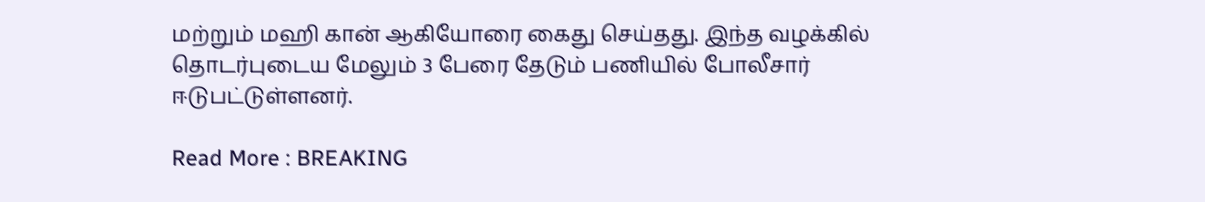மற்றும் மஹி கான் ஆகியோரை கைது செய்தது. இந்த வழக்கில் தொடர்புடைய மேலும் 3 பேரை தேடும் பணியில் போலீசார் ஈடுபட்டுள்ளனர்.

Read More : BREAKING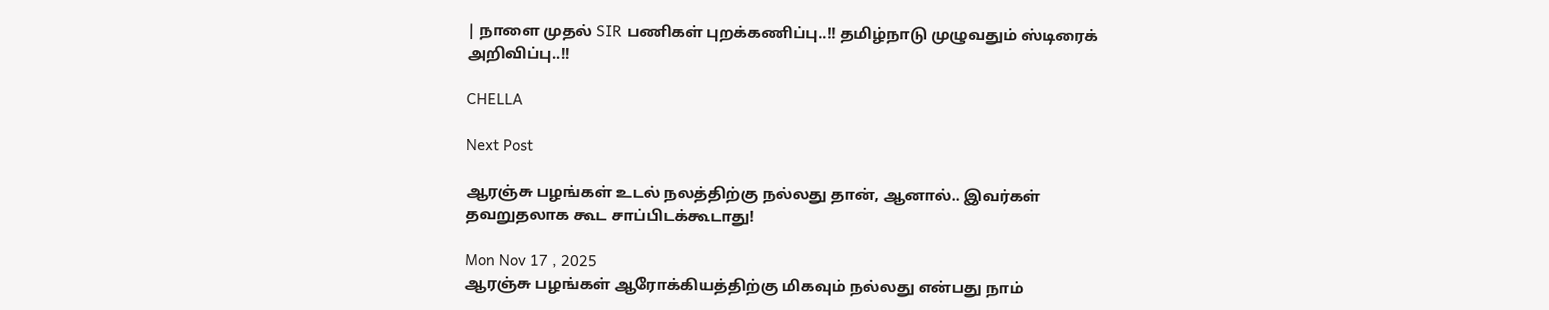| நாளை முதல் SIR பணிகள் புறக்கணிப்பு..!! தமிழ்நாடு முழுவதும் ஸ்டிரைக் அறிவிப்பு..!!

CHELLA

Next Post

ஆரஞ்சு பழங்கள் உடல் நலத்திற்கு நல்லது தான், ஆனால்.. இவர்கள் தவறுதலாக கூட சாப்பிடக்கூடாது!

Mon Nov 17 , 2025
ஆரஞ்சு பழங்கள் ஆரோக்கியத்திற்கு மிகவும் நல்லது என்பது நாம்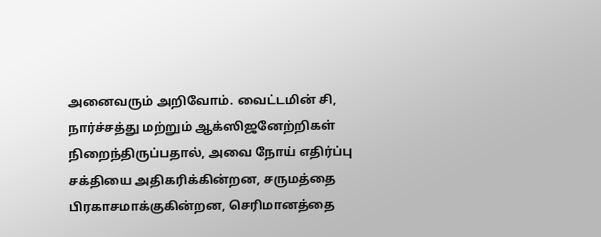அனைவரும் அறிவோம். வைட்டமின் சி, நார்ச்சத்து மற்றும் ஆக்ஸிஜனேற்றிகள் நிறைந்திருப்பதால், அவை நோய் எதிர்ப்பு சக்தியை அதிகரிக்கின்றன, சருமத்தை பிரகாசமாக்குகின்றன, செரிமானத்தை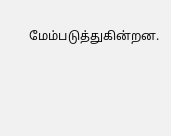மேம்படுத்துகின்றன.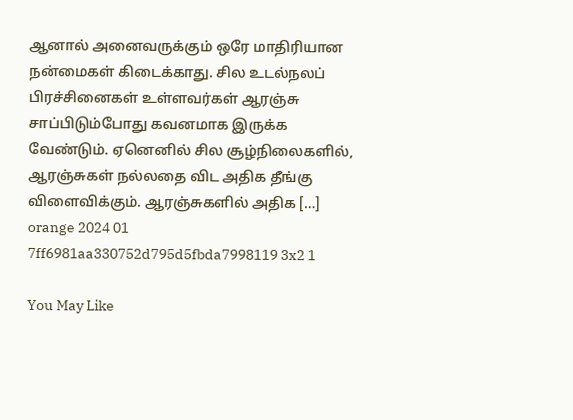ஆனால் அனைவருக்கும் ஒரே மாதிரியான நன்மைகள் கிடைக்காது. சில உடல்நலப் பிரச்சினைகள் உள்ளவர்கள் ஆரஞ்சு சாப்பிடும்போது கவனமாக இருக்க வேண்டும். ஏனெனில் சில சூழ்நிலைகளில், ஆரஞ்சுகள் நல்லதை விட அதிக தீங்கு விளைவிக்கும். ஆரஞ்சுகளில் அதிக […]
orange 2024 01 7ff6981aa330752d795d5fbda7998119 3x2 1

You May Like